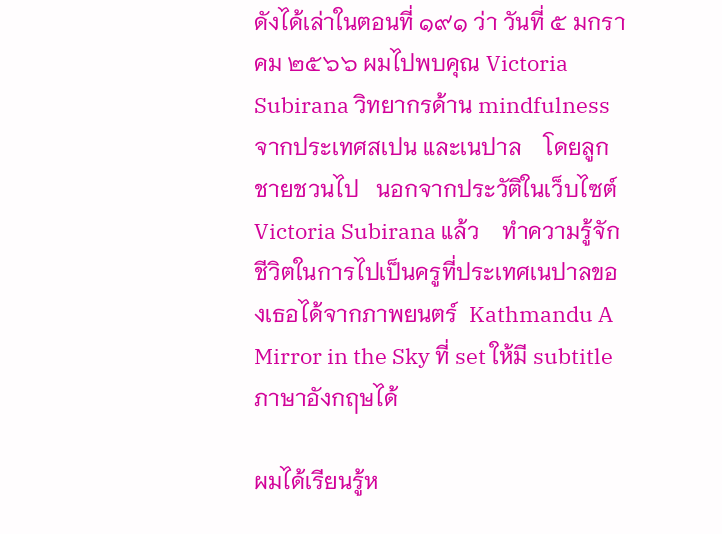ดังได้เล่าในตอนที่ ๑๙๑ ว่า วันที่ ๕ มกราคม ๒๕๖๖ ผมไปพบคุณ Victoria Subirana วิทยากรด้าน mindfulness จากประเทศสเปน และเนปาล    โดยลูกชายชวนไป   นอกจากประวัติในเว็บไซต์ Victoria Subirana แล้ว    ทำความรู้จักชีวิตในการไปเป็นครูที่ประเทศเนปาลของเธอได้จากภาพยนตร์  Kathmandu A Mirror in the Sky ที่ set ให้มี subtitle ภาษาอังกฤษได้

ผมได้เรียนรู้ห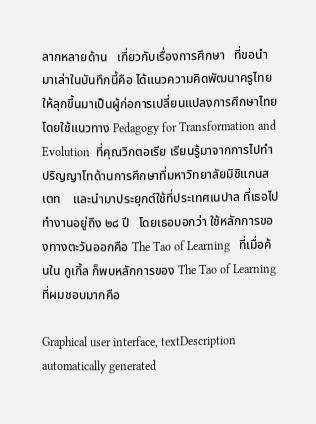ลากหลายด้าน   เกี่ยวกับเรื่องการศึกษา   ที่ขอนำมาเล่าในบันทึกนี้คือ ได้แนวความคิดพัฒนาครูไทย ให้ลุกขึ้นมาเป็นผู้ก่อการเปลี่ยนแปลงการศึกษาไทย    โดยใช้แนวทาง Pedagogy for Transformation and Evolution  ที่คุณวิกตอเรีย เรียนรู้มาจากการไปทำปริญญาโทด้านการศึกษาที่มหาวิทยาลัยมิชิแกนสเตท    และนำมาประยุกต์ใช้ที่ประเทศเนปาล ที่เธอไปทำงานอยู่ถึง ๒๘ ปี   โดยเธอบอกว่า ใช้หลักการของทางตะวันออกคือ The Tao of Learning   ที่เมื่อค้นใน กูเกิ้ล ก็พบหลักการของ The Tao of Learning ที่ผมชอบมากคือ

Graphical user interface, textDescription automatically generated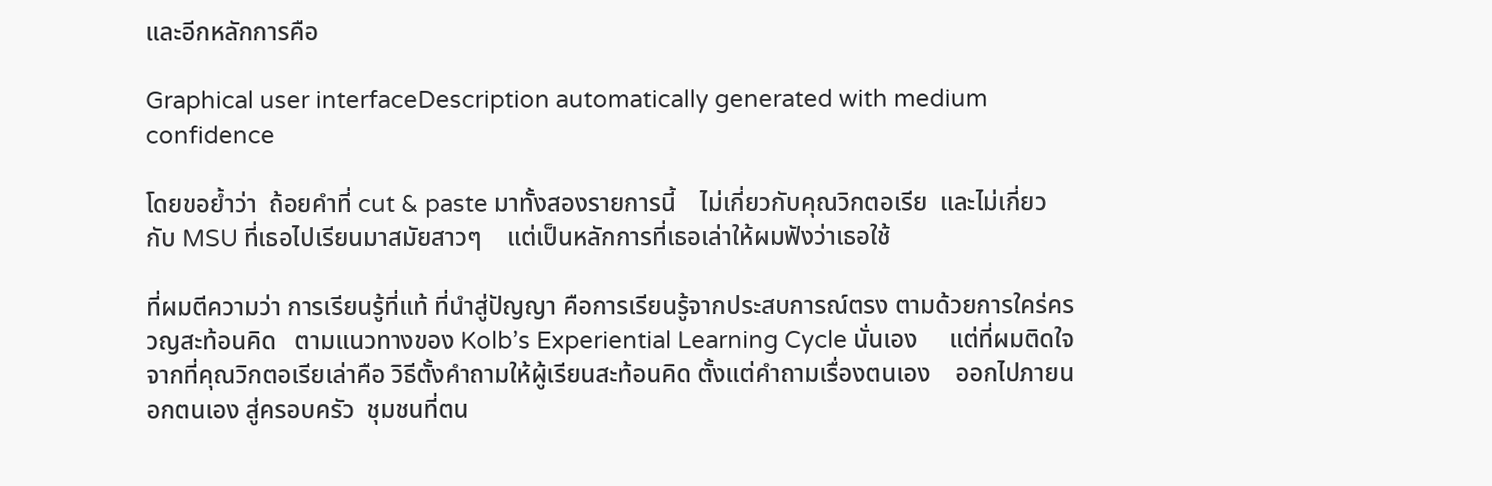และอีกหลักการคือ

Graphical user interfaceDescription automatically generated with medium confidence

โดยขอย้ำว่า  ถ้อยคำที่ cut & paste มาทั้งสองรายการนี้    ไม่เกี่ยวกับคุณวิกตอเรีย  และไม่เกี่ยวกับ MSU ที่เธอไปเรียนมาสมัยสาวๆ    แต่เป็นหลักการที่เธอเล่าให้ผมฟังว่าเธอใช้

ที่ผมตีความว่า การเรียนรู้ที่แท้ ที่นำสู่ปัญญา คือการเรียนรู้จากประสบการณ์ตรง ตามด้วยการใคร่ครวญสะท้อนคิด   ตามแนวทางของ Kolb’s Experiential Learning Cycle นั่นเอง     แต่ที่ผมติดใจจากที่คุณวิกตอเรียเล่าคือ วิธีตั้งคำถามให้ผู้เรียนสะท้อนคิด ตั้งแต่คำถามเรื่องตนเอง    ออกไปภายนอกตนเอง สู่ครอบครัว  ชุมชนที่ตน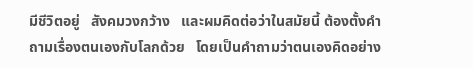มีชีวิตอยู่   สังคมวงกว้าง   และผมคิดต่อว่าในสมัยนี้ ต้องตั้งคำถามเรื่องตนเองกับโลกด้วย   โดยเป็นคำถามว่าตนเองคิดอย่าง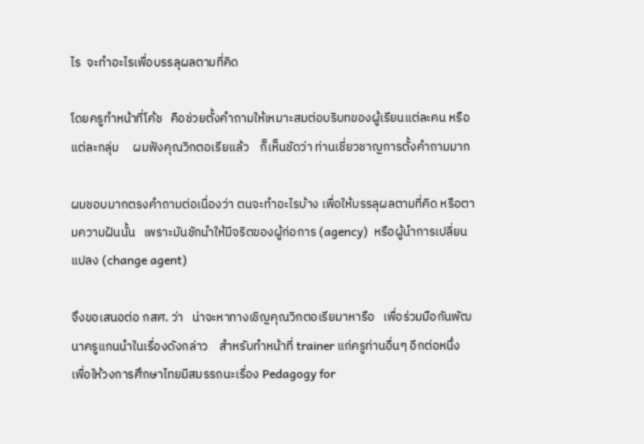ไร  จะทำอะไรเพื่อบรรลุผลตามที่คิด

โดยครูทำหน้าที่โค้ช   คือช่วยตั้งคำถามให้เหมาะสมต่อบริบทของผู้เรียนแต่ละคน หรือแต่ละกลุ่ม     ผมฟังคุณวิกตอเรียแล้ว    ก็เห็นชัดว่า ท่านเชี่ยวชาญการตั้งคำถามมาก

ผมชอบมากตรงคำถามต่อเนื่องว่า ตนจะทำอะไรบ้าง เพื่อให้บรรลุผลตามที่คิด หรือตามความฝันนั้น   เพราะมันชักนำให้มีจริตของผู้ก่อการ (agency)  หรือผู้นำการเปลี่ยนแปลง (change agent)

จึงขอเสนอต่อ กสศ. ว่า   น่าจะหาทางเชิญคุณวิกตอเรียมาหารือ   เพื่อร่วมมือกันพัฒนาครูแกนนำในเรื่องดังกล่าว    สำหรับทำหน้าที่ trainer แก่ครูท่านอื่นๆ อีกต่อหนึ่ง    เพื่อให้วงการศึกษาไทยมีสมรรถนะเรื่อง Pedagogy for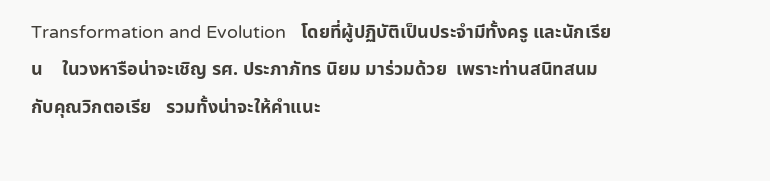Transformation and Evolution   โดยที่ผู้ปฏิบัติเป็นประจำมีทั้งครู และนักเรียน    ในวงหารือน่าจะเชิญ รศ. ประภาภัทร นิยม มาร่วมด้วย  เพราะท่านสนิทสนมกับคุณวิกตอเรีย   รวมทั้งน่าจะให้คำแนะ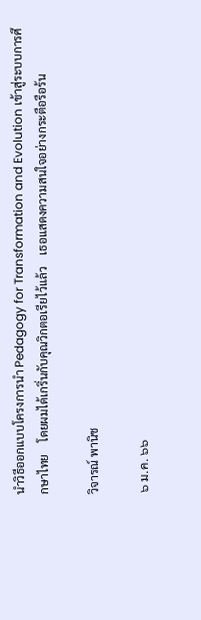นำวิธีออกแบบโครงการนำ Pedagogy for Transformation and Evolution เข้าสู่ระบบการศึกษาไทย    โดยผมได้เกริ่นกับคุณวิกตอเรียไว้แล้ว    เธอแสดงความสนใจอย่างกระตือรือร้น

วิจารณ์ พานิช

๖ ม.ค. ๖๖